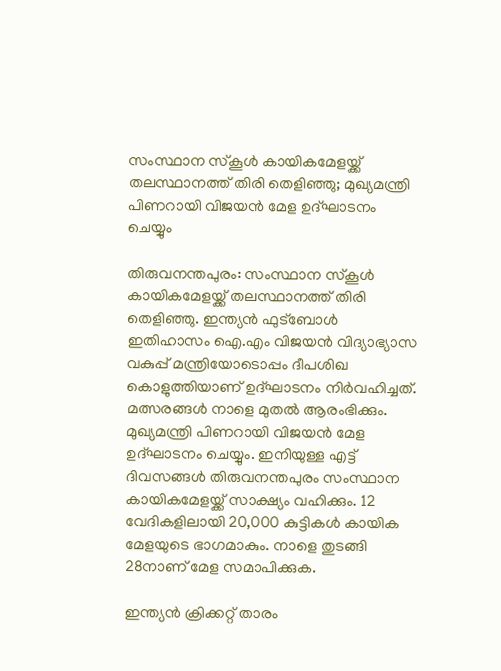സംസ്ഥാന സ്കൂൾ കായികമേളയ്ക്ക് തലസ്ഥാനത്ത് തിരി തെളിഞ്ഞു; മുഖ്യമന്ത്രി പിണറായി വിജയൻ മേള ഉദ്ഘാടനം ചെയ്യും

തിരുവനന്തപുരം: സംസ്ഥാന സ്കൂൾ കായികമേളയ്ക്ക് തലസ്ഥാനത്ത് തിരി തെളിഞ്ഞു. ഇന്ത്യൻ ഫുട്ബോൾ ഇതിഹാസം ഐ.എം വിജയൻ വിദ്യാഭ്യാസ വകുപ്പ് മന്ത്രിയോടൊപ്പം ദീപശിഖ കൊളുത്തിയാണ് ഉദ്ഘാടനം നിർവഹിച്ചത്. മത്സരങ്ങൾ നാളെ മുതൽ ആരംഭിക്കും. മുഖ്യമന്ത്രി പിണറായി വിജയൻ മേള ഉദ്ഘാടനം ചെയ്യും. ഇനിയുള്ള എട്ട് ദിവസങ്ങൾ തിരുവനന്തപുരം സംസ്ഥാന കായികമേളയ്ക്ക് സാക്ഷ്യം വഹിക്കും. 12 വേദികളിലായി 20,000 കുട്ടികൾ കായിക മേളയുടെ ഭാഗമാകും. നാളെ തുടങ്ങി 28നാണ് മേള സമാപിക്കുക.

ഇന്ത്യൻ ക്രിക്കറ്റ് താരം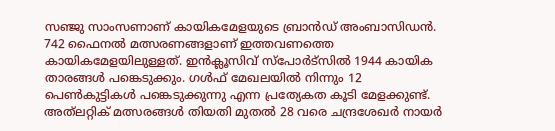സഞ്ജു സാംസണാണ് കായികമേളയുടെ ബ്രാൻഡ് അംബാസിഡൻ. 742 ഫൈനൽ മത്സരണങ്ങളാണ് ഇത്തവണത്തെ കായികമേളയിലുള്ളത്. ഇൻക്ലൂസിവ് സ്പോർട്സിൽ 1944 കായിക താരങ്ങൾ പങ്കെടുക്കും. ഗൾഫ് മേഖലയിൽ നിന്നും 12 പെൺകുട്ടികൾ പങ്കെടുക്കുന്നു എന്ന പ്രത്യേകത കൂടി മേളക്കുണ്ട്. അത്‌ലറ്റിക് മത്സരങ്ങൾ തിയതി മുതൽ 28 വരെ ചന്ദ്രശേഖർ നായർ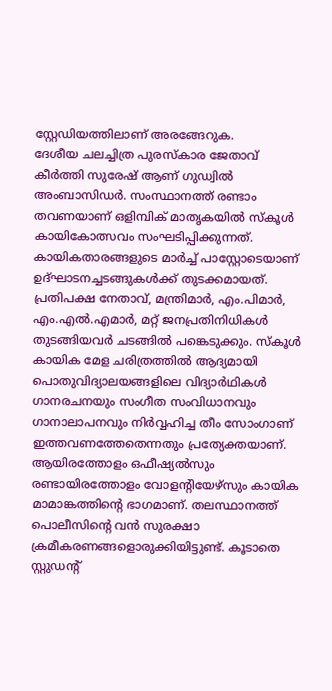സ്റ്റേഡിയത്തിലാണ് അരങ്ങേറുക.
ദേശീയ ചലച്ചിത്ര പുരസ്കാര ജേതാവ് കീർത്തി സുരേഷ് ആണ് ഗുഡ്വിൽ അംബാസിഡർ. സംസ്ഥാനത്ത് രണ്ടാം തവണയാണ് ഒളിമ്പിക് മാതൃകയിൽ സ്കൂൾ കായികോത്സവം സംഘടിപ്പിക്കുന്നത്. കായികതാരങ്ങളുടെ മാർച്ച് പാസ്റ്റോടെയാണ് ഉദ്ഘാടനച്ചടങ്ങുകൾക്ക് തുടക്കമായത്. പ്രതിപക്ഷ നേതാവ്, മന്ത്രിമാർ, എം.പിമാർ, എം.എൽ.എമാർ, മറ്റ് ജനപ്രതിനിധികൾ തുടങ്ങിയവർ ചടങ്ങിൽ പങ്കെടുക്കും. സ്‌കൂൾ കായിക മേള ചരിത്രത്തിൽ ആദ്യമായി പൊതുവിദ്യാലയങ്ങളിലെ വിദ്യാർഥികൾ ഗാനരചനയും സംഗീത സംവിധാനവും ഗാനാലാപനവും നിർവ്വഹിച്ച തീം സോംഗാണ് ഇത്തവണത്തേതെന്നതും പ്രത്യേക്തയാണ്. ആയിരത്തോളം ഒഫീഷ്യൽസും രണ്ടായിരത്തോളം വോളന്റിയേഴ്സും കായിക മാമാങ്കത്തിന്റെ ഭാഗമാണ്. തലസ്ഥാനത്ത് പൊലീസിന്റെ വൻ സുരക്ഷാ ക്രമീകരണങ്ങളൊരുക്കിയിട്ടുണ്ട്. കൂടാതെ സ്റ്റുഡന്റ്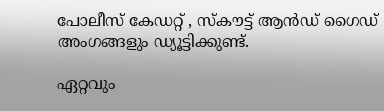പോലീസ് കേഡറ്റ് , സ്കൗട്ട് ആൻഡ് ഗൈഡ് അംഗങ്ങളും ഡ്യൂട്ടിക്കുണ്ട്.

ഏറ്റവും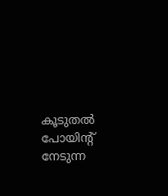കൂടുതൽ പോയിന്റ് നേടുന്ന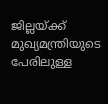ജില്ലയ്ക്ക് മുഖ്യമന്ത്രിയുടെ പേരിലുള്ള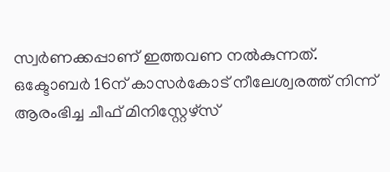സ്വർണക്കപ്പാണ് ഇത്തവണ നൽകുന്നത്. ഒക്ടോബർ 16ന് കാസർകോട് നീലേശ്വരത്ത് നിന്ന് ആരംഭിച്ച ചീഫ് മിനിസ്റ്റേഴ്സ്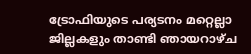ട്രോഫിയുടെ പര്യടനം മറ്റെല്ലാ ജില്ലകളും താണ്ടി ഞായറാഴ്ച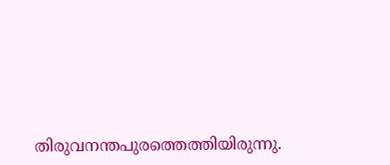തിരുവനന്തപുരത്തെത്തിയിരുന്നു.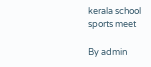kerala school sports meet

By admin